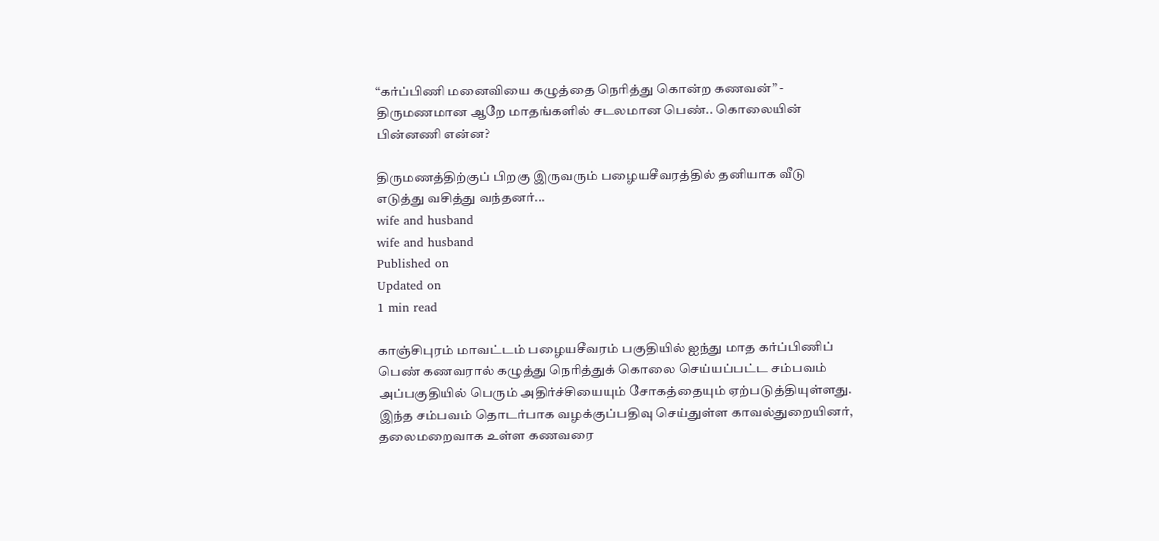“கர்ப்பிணி மனைவியை கழுத்தை நெரித்து கொன்ற கணவன்” - திருமணமான ஆறே மாதங்களில் சடலமான பெண்.. கொலையின் பின்னணி என்ன?

திருமணத்திற்குப் பிறகு இருவரும் பழையசீவரத்தில் தனியாக வீடு எடுத்து வசித்து வந்தனர்...
wife and husband
wife and husband
Published on
Updated on
1 min read

காஞ்சிபுரம் மாவட்டம் பழையசீவரம் பகுதியில் ஐந்து மாத கர்ப்பிணிப் பெண் கணவரால் கழுத்து நெரித்துக் கொலை செய்யப்பட்ட சம்பவம் அப்பகுதியில் பெரும் அதிர்ச்சியையும் சோகத்தையும் ஏற்படுத்தியுள்ளது. இந்த சம்பவம் தொடர்பாக வழக்குப்பதிவு செய்துள்ள காவல்துறையினர், தலைமறைவாக உள்ள கணவரை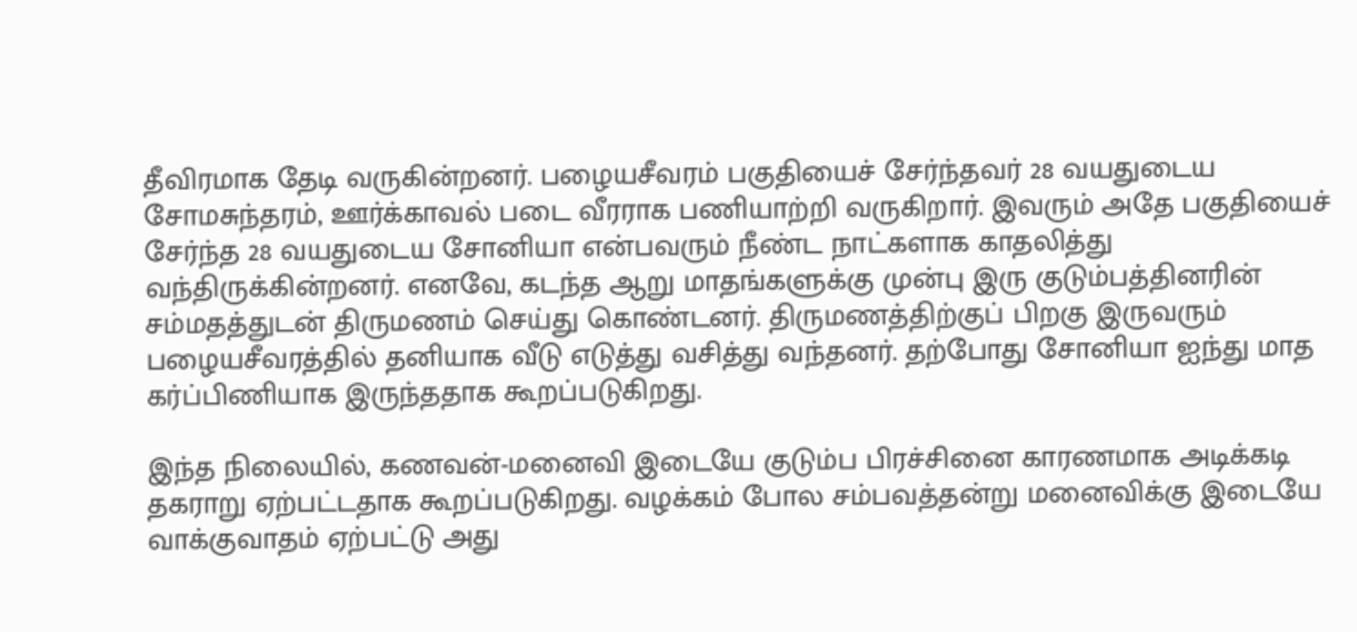தீவிரமாக தேடி வருகின்றனர். பழையசீவரம் பகுதியைச் சேர்ந்தவர் 28 வயதுடைய சோமசுந்தரம், ஊர்க்காவல் படை வீரராக பணியாற்றி வருகிறார். இவரும் அதே பகுதியைச் சேர்ந்த 28 வயதுடைய சோனியா என்பவரும் நீண்ட நாட்களாக காதலித்து வந்திருக்கின்றனர். எனவே, கடந்த ஆறு மாதங்களுக்கு முன்பு இரு குடும்பத்தினரின் சம்மதத்துடன் திருமணம் செய்து கொண்டனர். திருமணத்திற்குப் பிறகு இருவரும் பழையசீவரத்தில் தனியாக வீடு எடுத்து வசித்து வந்தனர். தற்போது சோனியா ஐந்து மாத கர்ப்பிணியாக இருந்ததாக கூறப்படுகிறது.

இந்த நிலையில், கணவன்-மனைவி இடையே குடும்ப பிரச்சினை காரணமாக அடிக்கடி தகராறு ஏற்பட்டதாக கூறப்படுகிறது. வழக்கம் போல சம்பவத்தன்று மனைவிக்கு இடையே வாக்குவாதம் ஏற்பட்டு அது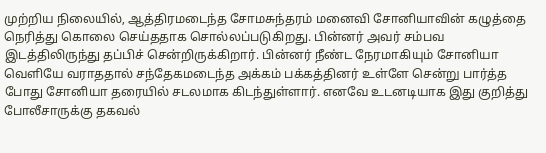முற்றிய நிலையில், ஆத்திரமடைந்த சோமசுந்தரம் மனைவி சோனியாவின் கழுத்தை நெரித்து கொலை செய்ததாக சொல்லப்படுகிறது. பின்னர் அவர் சம்பவ இடத்திலிருந்து தப்பிச் சென்றிருக்கிறார். பின்னர் நீண்ட நேரமாகியும் சோனியா வெளியே வராததால் சந்தேகமடைந்த அக்கம் பக்கத்தினர் உள்ளே சென்று பார்த்த போது சோனியா தரையில் சடலமாக கிடந்துள்ளார். எனவே உடனடியாக இது குறித்து போலீசாருக்கு தகவல்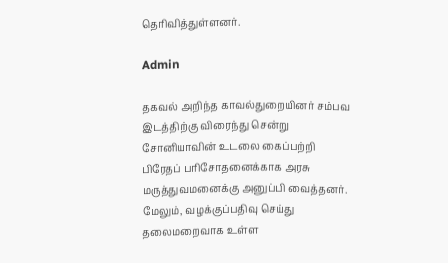தெரிவித்துள்ளனர்.

Admin

தகவல் அறிந்த காவல்துறையினர் சம்பவ இடத்திற்கு விரைந்து சென்று சோனியாவின் உடலை கைப்பற்றி பிரேதப் பரிசோதனைக்காக அரசு மருத்துவமனைக்கு அனுப்பி வைத்தனர். மேலும், வழக்குப்பதிவு செய்து தலைமறைவாக உள்ள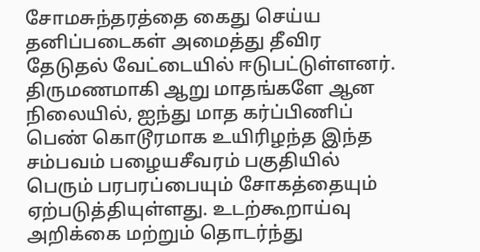சோமசுந்தரத்தை கைது செய்ய தனிப்படைகள் அமைத்து தீவிர தேடுதல் வேட்டையில் ஈடுபட்டுள்ளனர். திருமணமாகி ஆறு மாதங்களே ஆன நிலையில், ஐந்து மாத கர்ப்பிணிப் பெண் கொடூரமாக உயிரிழந்த இந்த சம்பவம் பழையசீவரம் பகுதியில் பெரும் பரபரப்பையும் சோகத்தையும் ஏற்படுத்தியுள்ளது. உடற்கூறாய்வு அறிக்கை மற்றும் தொடர்ந்து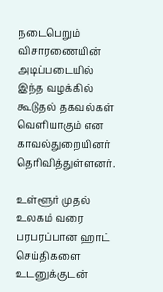நடைபெறும் விசாரணையின் அடிப்படையில் இந்த வழக்கில் கூடுதல் தகவல்கள் வெளியாகும் என காவல்துறையினர் தெரிவித்துள்ளனர்.

உள்ளூர் முதல் உலகம் வரை பரபரப்பான ஹாட் செய்திகளை உடனுக்குடன்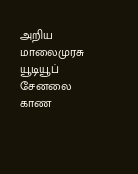அறிய மாலைமுரசு யூடியூப் சேனலை காண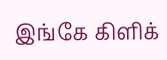இங்கே கிளிக்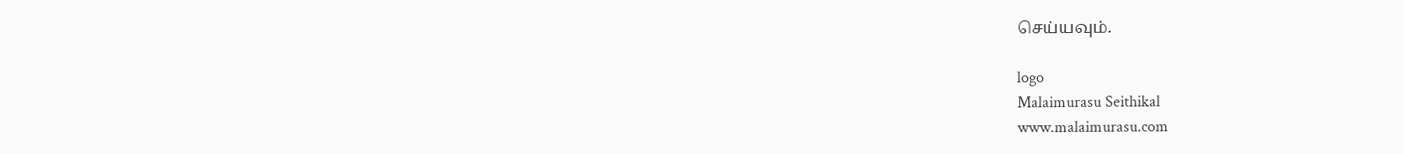செய்யவும்.

logo
Malaimurasu Seithikal
www.malaimurasu.com